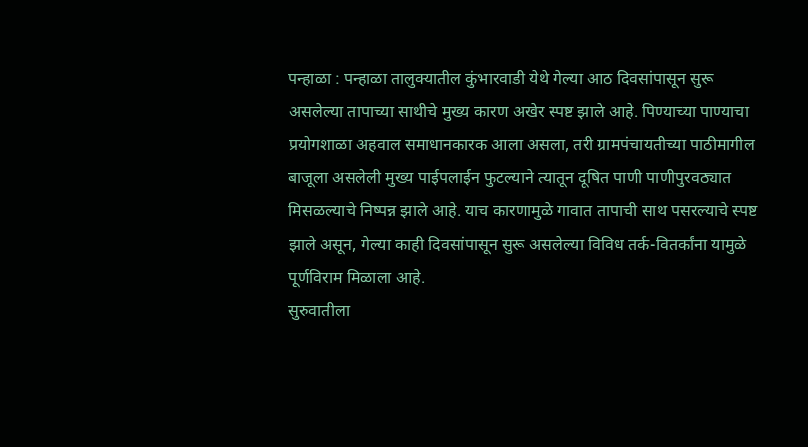पन्हाळा : पन्हाळा तालुक्यातील कुंभारवाडी येथे गेल्या आठ दिवसांपासून सुरू असलेल्या तापाच्या साथीचे मुख्य कारण अखेर स्पष्ट झाले आहे. पिण्याच्या पाण्याचा प्रयोगशाळा अहवाल समाधानकारक आला असला, तरी ग्रामपंचायतीच्या पाठीमागील बाजूला असलेली मुख्य पाईपलाईन फुटल्याने त्यातून दूषित पाणी पाणीपुरवठ्यात मिसळल्याचे निष्पन्न झाले आहे. याच कारणामुळे गावात तापाची साथ पसरल्याचे स्पष्ट झाले असून, गेल्या काही दिवसांपासून सुरू असलेल्या विविध तर्क-वितर्कांना यामुळे पूर्णविराम मिळाला आहे.
सुरुवातीला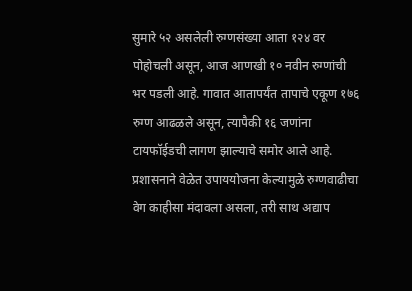सुमारे ५२ असलेली रुग्णसंख्या आता १२४ वर पोहोचली असून, आज आणखी १० नवीन रुग्णांची भर पडली आहे. गावात आतापर्यंत तापाचे एकूण १७६ रुग्ण आढळले असून, त्यापैकी १६ जणांना टायफॉईडची लागण झाल्याचे समोर आले आहे. प्रशासनाने वेळेत उपाययोजना केल्यामुळे रुग्णवाढीचा वेग काहीसा मंदावला असला, तरी साथ अद्याप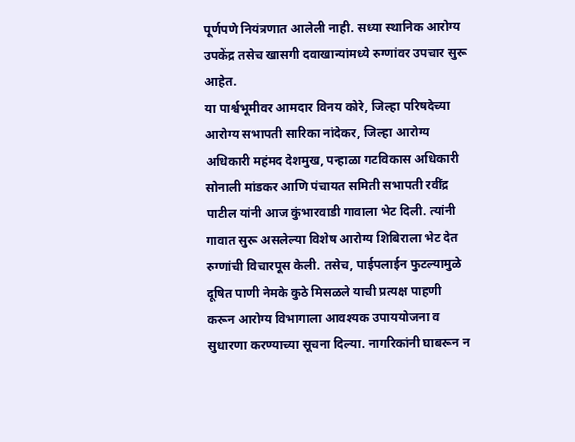पूर्णपणे नियंत्रणात आलेली नाही. सध्या स्थानिक आरोग्य उपकेंद्र तसेच खासगी दवाखान्यांमध्ये रुग्णांवर उपचार सुरू आहेत.
या पार्श्वभूमीवर आमदार विनय कोरे, जिल्हा परिषदेच्या आरोग्य सभापती सारिका नांदेकर, जिल्हा आरोग्य अधिकारी महंमद देशमुख, पन्हाळा गटविकास अधिकारी सोनाली मांडकर आणि पंचायत समिती सभापती रवींद्र पाटील यांनी आज कुंभारवाडी गावाला भेट दिली. त्यांनी गावात सुरू असलेल्या विशेष आरोग्य शिबिराला भेट देत रुग्णांची विचारपूस केली. तसेच, पाईपलाईन फुटल्यामुळे दूषित पाणी नेमके कुठे मिसळले याची प्रत्यक्ष पाहणी करून आरोग्य विभागाला आवश्यक उपाययोजना व सुधारणा करण्याच्या सूचना दिल्या. नागरिकांनी घाबरून न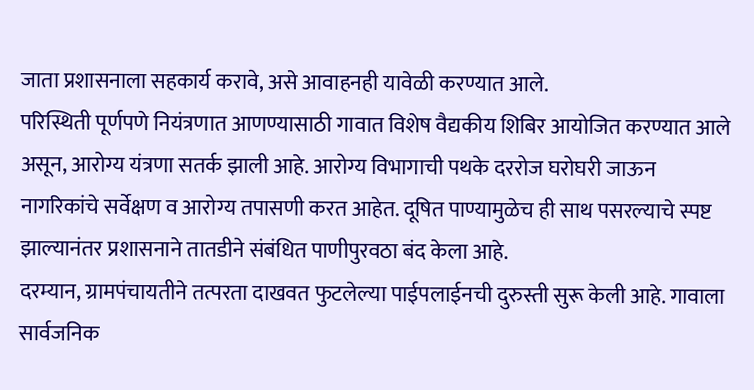जाता प्रशासनाला सहकार्य करावे, असे आवाहनही यावेळी करण्यात आले.
परिस्थिती पूर्णपणे नियंत्रणात आणण्यासाठी गावात विशेष वैद्यकीय शिबिर आयोजित करण्यात आले असून, आरोग्य यंत्रणा सतर्क झाली आहे. आरोग्य विभागाची पथके दररोज घरोघरी जाऊन नागरिकांचे सर्वेक्षण व आरोग्य तपासणी करत आहेत. दूषित पाण्यामुळेच ही साथ पसरल्याचे स्पष्ट झाल्यानंतर प्रशासनाने तातडीने संबंधित पाणीपुरवठा बंद केला आहे.
दरम्यान, ग्रामपंचायतीने तत्परता दाखवत फुटलेल्या पाईपलाईनची दुरुस्ती सुरू केली आहे. गावाला सार्वजनिक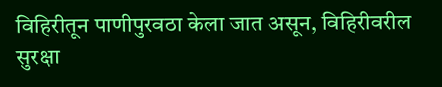विहिरीतून पाणीपुरवठा केला जात असून, विहिरीवरील सुरक्षा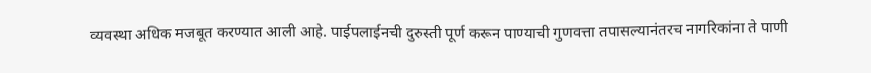व्यवस्था अधिक मजबूत करण्यात आली आहे. पाईपलाईनची दुरुस्ती पूर्ण करून पाण्याची गुणवत्ता तपासल्यानंतरच नागरिकांना ते पाणी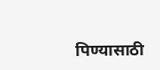पिण्यासाठी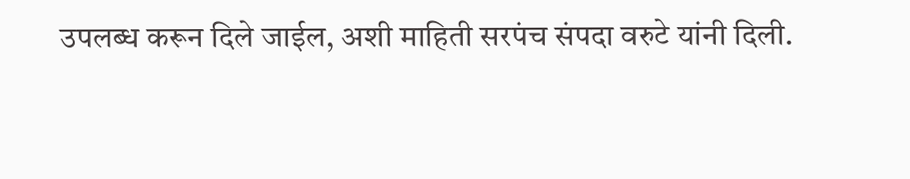उपलब्ध करून दिले जाईल, अशी माहिती सरपंच संपदा वरुटे यांनी दिली.